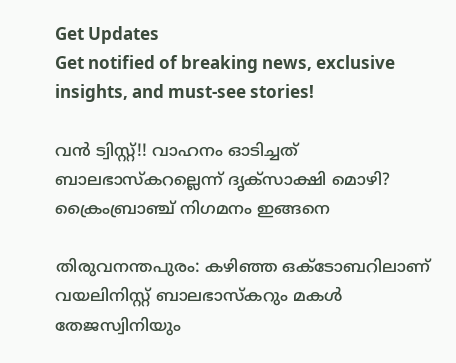Get Updates
Get notified of breaking news, exclusive insights, and must-see stories!

വന്‍ ട്വിസ്റ്റ്!! വാഹനം ഓടിച്ചത് ബാലഭാസ്കറല്ലെന്ന് ദൃക്സാക്ഷി മൊഴി? ക്രൈംബ്രാഞ്ച് നിഗമനം ഇങ്ങനെ

തിരുവനന്തപുരം: കഴിഞ്ഞ ഒക്ടോബറിലാണ് വയലിനിസ്റ്റ് ബാലഭാസ്കറും മകള്‍ തേജസ്വിനിയും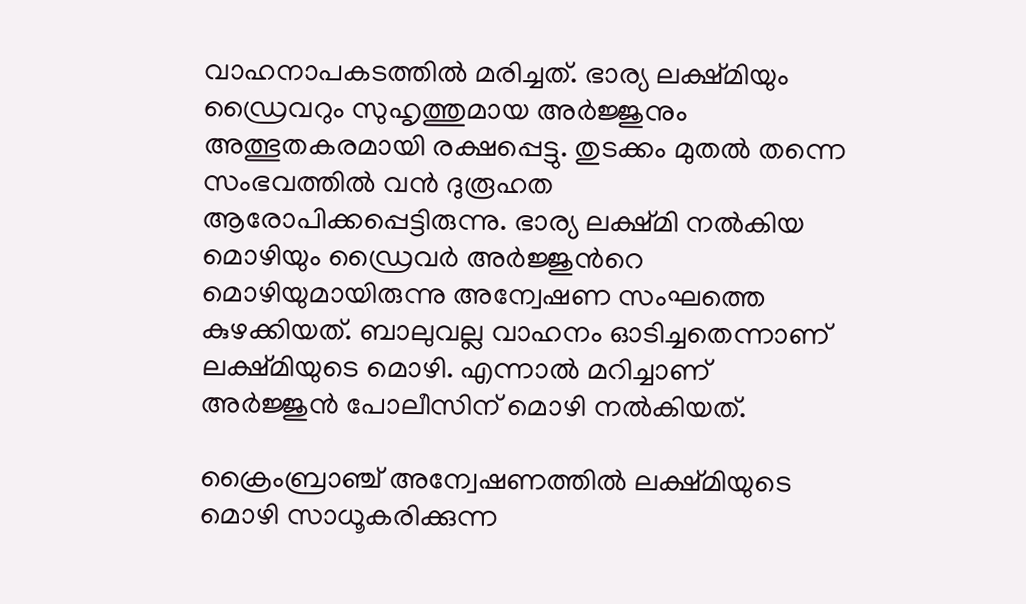വാഹനാപകടത്തില്‍ മരിച്ചത്. ഭാര്യ ലക്ഷ്മിയും ഡ്രൈവറും സുഹൃത്തുമായ അര്‍ജ്ജുനും അത്ഭുതകരമായി രക്ഷപ്പെട്ടു. തുടക്കം മുതല്‍ തന്നെ സംഭവത്തില്‍ വന്‍ ദുരൂഹത ആരോപിക്കപ്പെട്ടിരുന്നു. ഭാര്യ ലക്ഷ്മി നല്‍കിയ മൊഴിയും ഡ്രൈവര്‍ അര്‍ജ്ജുന്‍റെ മൊഴിയുമായിരുന്നു അന്വേഷണ സംഘത്തെ കുഴക്കിയത്. ബാലുവല്ല വാഹനം ഓടിച്ചതെന്നാണ് ലക്ഷ്മിയുടെ മൊഴി. എന്നാല്‍ മറിച്ചാണ് അര്‍ജ്ജുന്‍ പോലീസിന് മൊഴി നല്‍കിയത്.

ക്രൈംബ്രാഞ്ച് അന്വേഷണത്തില്‍ ലക്ഷ്മിയുടെ മൊഴി സാധൂകരിക്കുന്ന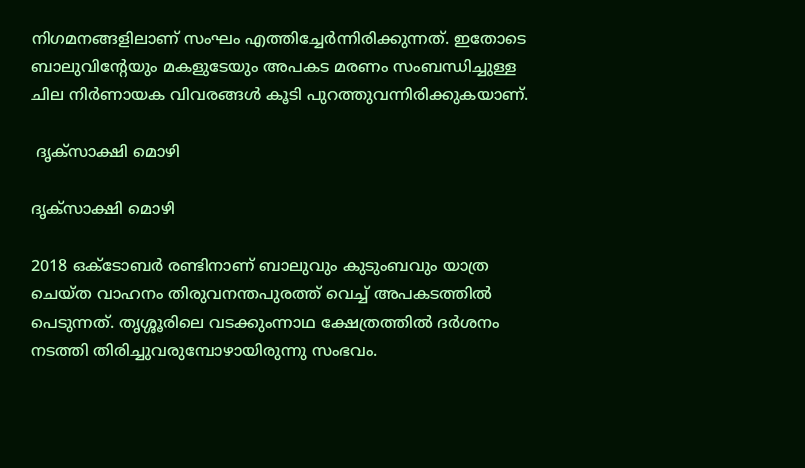നിഗമനങ്ങളിലാണ് സംഘം എത്തിച്ചേര്‍ന്നിരിക്കുന്നത്. ഇതോടെ ബാലുവിന്‍റേയും മകളുടേയും അപകട മരണം സംബന്ധിച്ചുള്ള ചില നിര്‍ണായക വിവരങ്ങള്‍ കൂടി പുറത്തുവന്നിരിക്കുകയാണ്.

 ദൃക്സാക്ഷി മൊഴി

ദൃക്സാക്ഷി മൊഴി

2018 ഒക്ടോബര്‍ രണ്ടിനാണ് ബാലുവും കുടുംബവും യാത്ര ചെയ്ത വാഹനം തിരുവനന്തപുരത്ത് വെച്ച് അപകടത്തില്‍ പെടുന്നത്. തൃശ്ശൂരിലെ വടക്കുംന്നാഥ ക്ഷേത്രത്തില്‍ ദര്‍ശനം നടത്തി തിരിച്ചുവരുമ്പോഴായിരുന്നു സംഭവം.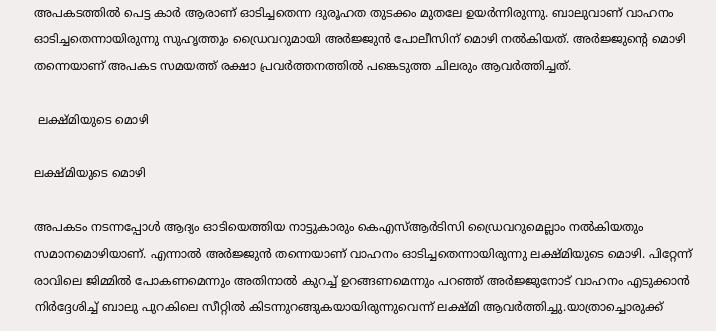അപകടത്തില്‍ പെട്ട കാര്‍ ആരാണ് ഓടിച്ചതെന്ന ദുരൂഹത തുടക്കം മുതലേ ഉയര്‍ന്നിരുന്നു. ബാലുവാണ് വാഹനം ഓടിച്ചതെന്നായിരുന്നു സുഹൃത്തും ഡ്രൈവറുമായി അര്‍ജ്ജുന്‍ പോലീസിന് മൊഴി നല്‍കിയത്. അര്‍ജ്ജുന്‍റെ മൊഴി തന്നെയാണ് അപകട സമയത്ത് രക്ഷാ പ്രവര്‍ത്തനത്തില്‍ പങ്കെടുത്ത ചിലരും ആവര്‍ത്തിച്ചത്.

 ലക്ഷ്മിയുടെ മൊഴി

ലക്ഷ്മിയുടെ മൊഴി

അപകടം നടന്നപ്പോള്‍ ആദ്യം ഓടിയെത്തിയ നാട്ടുകാരും കെഎസ്ആര്‍ടിസി ഡ്രൈവറുമെല്ലാം നല്‍കിയതും സമാനമൊഴിയാണ്. എന്നാല്‍ അര്‍ജ്ജുന്‍ തന്നെയാണ് വാഹനം ഓടിച്ചതെന്നായിരുന്നു ലക്ഷ്മിയുടെ മൊഴി. പിറ്റേന്ന് രാവിലെ ജിമ്മില്‍ പോകണമെന്നും അതിനാല്‍ കുറച്ച് ഉറങ്ങണമെന്നും പറഞ്ഞ് അര്‍ജ്ജുനോട് വാഹനം എടുക്കാന്‍ നിര്‍ദ്ദേശിച്ച് ബാലു പുറകിലെ സീറ്റില്‍ കിടന്നുറങ്ങുകയായിരുന്നുവെന്ന് ലക്ഷ്മി ആവര്‍ത്തിച്ചു.യാത്രാച്ചൊരുക്ക്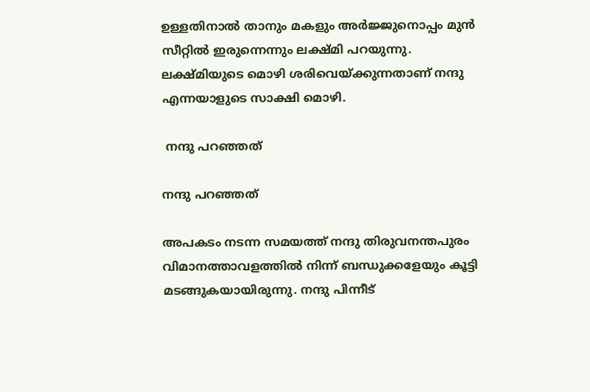ഉള്ളതിനാല്‍ താനും മകളും അര്‍ജ്ജുനൊപ്പം മുന്‍ സീറ്റില്‍ ഇരുന്നെന്നും ലക്ഷ്മി പറയുന്നു. ലക്ഷ്മിയുടെ മൊഴി ശരിവെയ്ക്കുന്നതാണ് നന്ദു എന്നയാളുടെ സാക്ഷി മൊഴി.

 നന്ദു പറഞ്ഞത്

നന്ദു പറഞ്ഞത്

അപകടം നടന്ന സമയത്ത് നന്ദു തിരുവനന്തപുരം വിമാനത്താവളത്തില്‍ നിന്ന് ബന്ധുക്കളേയും കൂട്ടി മടങ്ങുകയായിരുന്നു. നന്ദു പിന്നീട്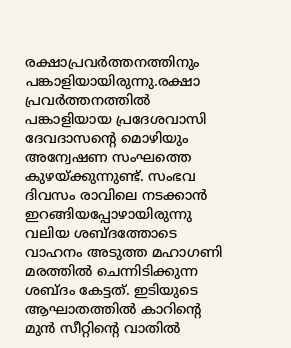രക്ഷാപ്രവര്‍ത്തനത്തിനും പങ്കാളിയായിരുന്നു.രക്ഷാ പ്രവര്‍ത്തനത്തില്‍ പങ്കാളിയായ പ്രദേശവാസി ദേവദാസന്‍റെ മൊഴിയും അന്വേഷണ സംഘത്തെ കുഴയ്ക്കുന്നുണ്ട്. സംഭവ ദിവസം രാവിലെ നടക്കാന്‍ ഇറങ്ങിയപ്പോഴായിരുന്നു വലിയ ശബ്ദത്തോടെ വാഹനം അടുത്ത മഹാഗണി മരത്തില്‍ ചെന്നിടിക്കുന്ന ശബ്ദം കേട്ടത്. ഇടിയുടെ ആഘാതത്തില്‍ കാറിന്‍റെ മുന്‍ സീറ്റിന്‍റെ വാതില്‍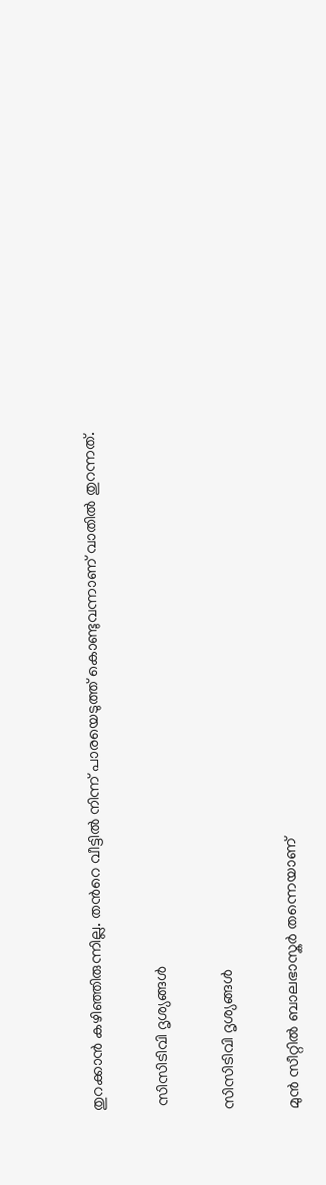തുറക്കാന്‍ കഴിഞ്ഞിരുന്നില്ല. തന്‍റെ വീട്ടില്‍ നിന്ന് പാരയെടുത്ത് കൊണ്ടുവന്നാണ് വാതില്‍ തുറന്നത്.

 സിസിടിവി ദൃശ്യങ്ങള്‍

സിസിടിവി ദൃശ്യങ്ങള്‍

മുന്‍ സീറ്റില്‍ ബാലഭാസ്കര്‍ തന്നെയാണ്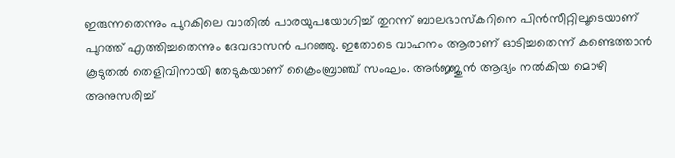ഇരുന്നതെന്നും പുറകിലെ വാതില്‍ പാരയുപയോഗിച്ച് തുറന്ന് ബാലഭാസ്കറിനെ പിന്‍സീറ്റിലൂടെയാണ് പുറത്ത് എത്തിച്ചതെന്നും ദേവദാസന്‍ പറഞ്ഞു. ഇതോടെ വാഹനം ആരാണ് ഓടിച്ചതെന്ന് കണ്ടെത്താന്‍ കൂടുതല്‍ തെളിവിനായി തേടുകയാണ് ക്രൈംബ്രാഞ്ച് സംഘം. അര്‍ജ്ജുന്‍ ആദ്യം നല്‍കിയ മൊഴി അനുസരിച്ച്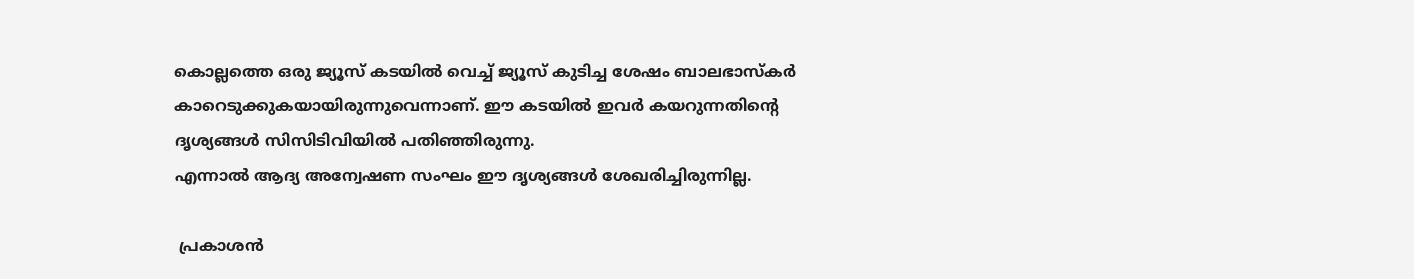കൊല്ലത്തെ ഒരു ജ്യൂസ് കടയില്‍ വെച്ച് ജ്യൂസ് കുടിച്ച ശേഷം ബാലഭാസ്കര്‍ കാറെടുക്കുകയായിരുന്നുവെന്നാണ്. ഈ കടയില്‍ ഇവര്‍ കയറുന്നതിന്‍റെ ദൃശ്യങ്ങള്‍ സിസിടിവിയില്‍ പതിഞ്ഞിരുന്നു.
എന്നാല്‍ ആദ്യ അന്വേഷണ സംഘം ഈ ദൃശ്യങ്ങള്‍ ശേഖരിച്ചിരുന്നില്ല.

 പ്രകാശന്‍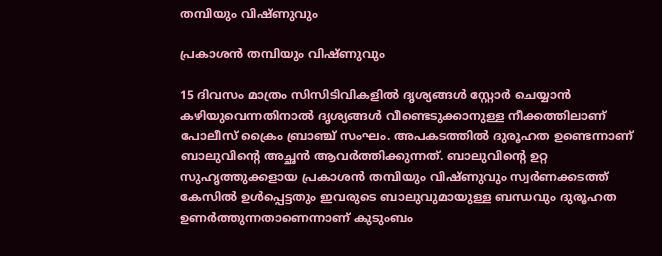തമ്പിയും വിഷ്ണുവും

പ്രകാശന്‍ തമ്പിയും വിഷ്ണുവും

15 ദിവസം മാത്രം സിസിടിവികളില്‍ ദൃശ്യങ്ങള്‍ സ്റ്റോര്‍ ചെയ്യാന്‍ കഴിയുവെന്നതിനാല്‍ ദൃശ്യങ്ങള്‍ വീണ്ടെടുക്കാനുള്ള നീക്കത്തിലാണ് പോലീസ് ക്രൈം ബ്രാഞ്ച് സംഘം. അപകടത്തില്‍ ദുരൂഹത ഉണ്ടെന്നാണ് ബാലുവിന്‍റെ അച്ഛന്‍ ആവര്‍ത്തിക്കുന്നത്. ബാലുവിന്‍റെ ഉറ്റ സുഹൃത്തുക്കളായ പ്രകാശന്‍ തമ്പിയും വിഷ്ണുവും സ്വര്‍ണക്കടത്ത് കേസില്‍ ഉള്‍പ്പെട്ടതും ഇവരുടെ ബാലുവുമായുള്ള ബന്ധവും ദുരൂഹത ഉണര്‍ത്തുന്നതാണെന്നാണ് കുടുംബം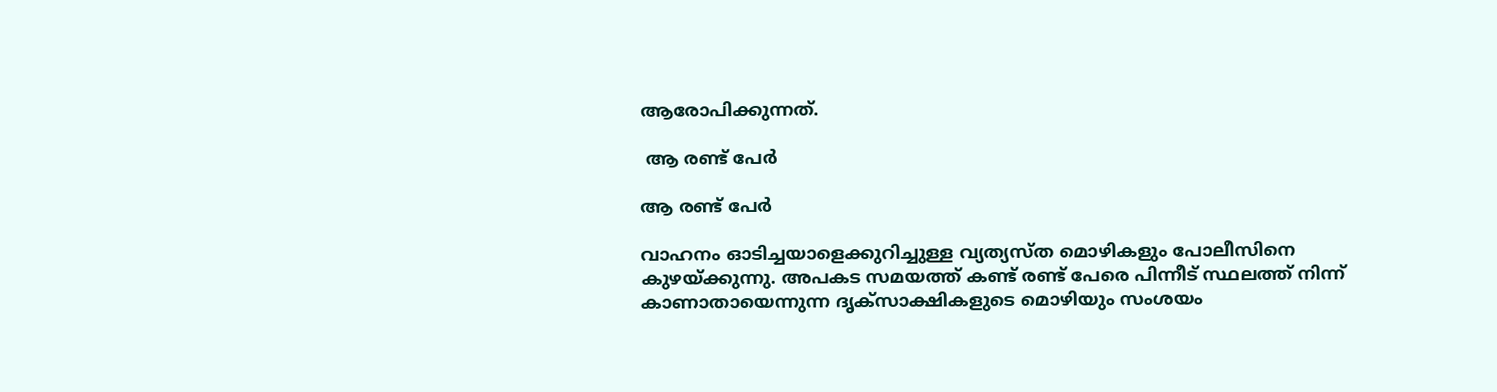ആരോപിക്കുന്നത്.

 ആ രണ്ട് പേര്‍

ആ രണ്ട് പേര്‍

വാഹനം ഓടിച്ചയാളെക്കുറിച്ചുള്ള വ്യത്യസ്ത മൊഴികളും പോലീസിനെ കുഴയ്ക്കുന്നു. അപകട സമയത്ത് കണ്ട് രണ്ട് പേരെ പിന്നീട് സ്ഥലത്ത് നിന്ന് കാണാതായെന്നുന്ന ദൃക്സാക്ഷികളുടെ മൊഴിയും സംശയം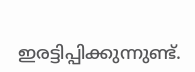ഇരട്ടിപ്പിക്കുന്നുണ്ട്.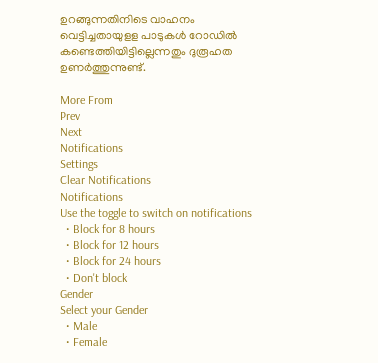ഉറങ്ങുന്നതിനിടെ വാഹനം വെട്ടിച്ചതായുളള പാടുകള്‍ റോഡില്‍ കണ്ടെത്തിയിട്ടില്ലെന്നതും ദുരൂഹത ഉണര്‍ത്തുന്നുണ്ട്.

More From
Prev
Next
Notifications
Settings
Clear Notifications
Notifications
Use the toggle to switch on notifications
  • Block for 8 hours
  • Block for 12 hours
  • Block for 24 hours
  • Don't block
Gender
Select your Gender
  • Male
  • Female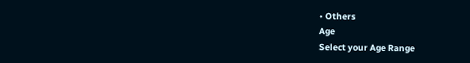• Others
Age
Select your Age Range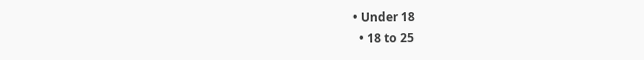• Under 18
  • 18 to 25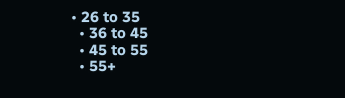• 26 to 35
  • 36 to 45
  • 45 to 55
  • 55+